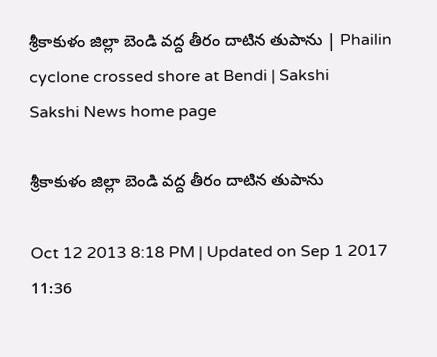శ్రీకాకుళం జిల్లా బెండి వద్ద తీరం దాటిన తుపాను | Phailin cyclone crossed shore at Bendi | Sakshi
Sakshi News home page

శ్రీకాకుళం జిల్లా బెండి వద్ద తీరం దాటిన తుపాను

Oct 12 2013 8:18 PM | Updated on Sep 1 2017 11:36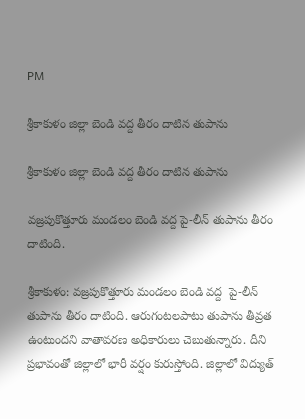PM

శ్రీకాకుళం జిల్లా బెండి వద్ద తీరం దాటిన తుపాను

శ్రీకాకుళం జిల్లా బెండి వద్ద తీరం దాటిన తుపాను

వజ్రపుకొత్తూరు మండలం బెండి వద్ద పై-లీన్ తుపాను తీరం దాటింది.

శ్రీకాకుళం: వజ్రపుకొత్తూరు మండలం బెండి వద్ద  పై-లీన్ తుపాను తీరం దాటింది. ఆరుగంటలపాటు తుపాను తీవ్రత ఉంటుందని వాతావరణ అధికారులు చెబుతున్నారు. దీని ప్రభావంతో జిల్లాలో భారీ వర్షం కురుస్తోంది. జిల్లాలో విద్యుత్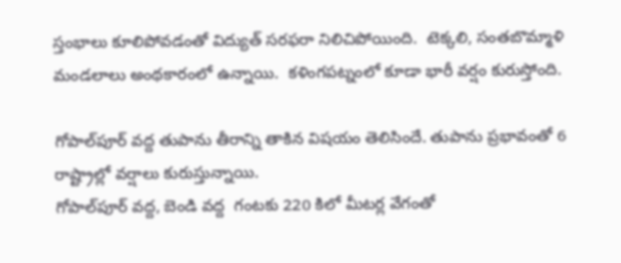స్తంభాలు కూలిపోవడంతో విద్యుత్ సరఫరా నిలిచిపోయింది.  టెక్కలి, సంతబొమ్మాళి మండలాలు అంథకారంలో ఉన్నాయి.  కళింగపట్నంలో కూడా భారీ వర్షం కురుస్తోంది.

గోపాల్‌పూర్‌ వద్ద తుపాను తీరాన్ని తాకిన విషయం తెలిసిందే. తుపాను ప్రభావంతో 6 రాష్ట్రాల్లో వర్షాలు కురుస్తున్నాయి.
గోపాల్‌పూర్‌ వద్ద, బెండి వద్ద  గంటకు 220 కిలో మీటర్ల వేగంతో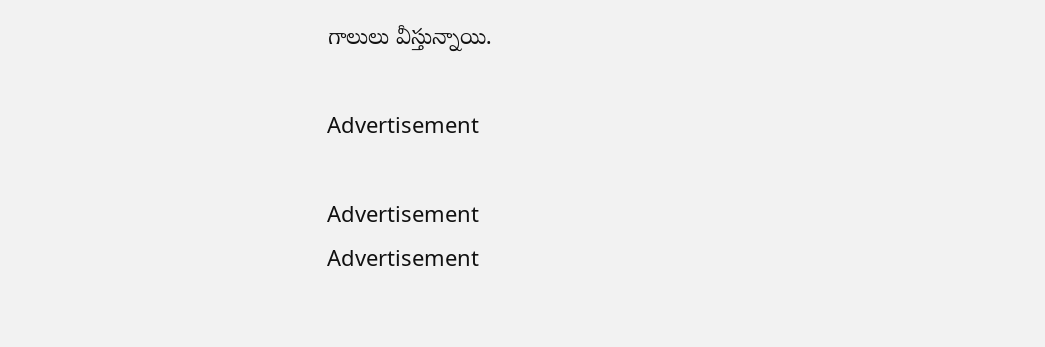గాలులు వీస్తున్నాయి.

Advertisement

Advertisement
Advertisement